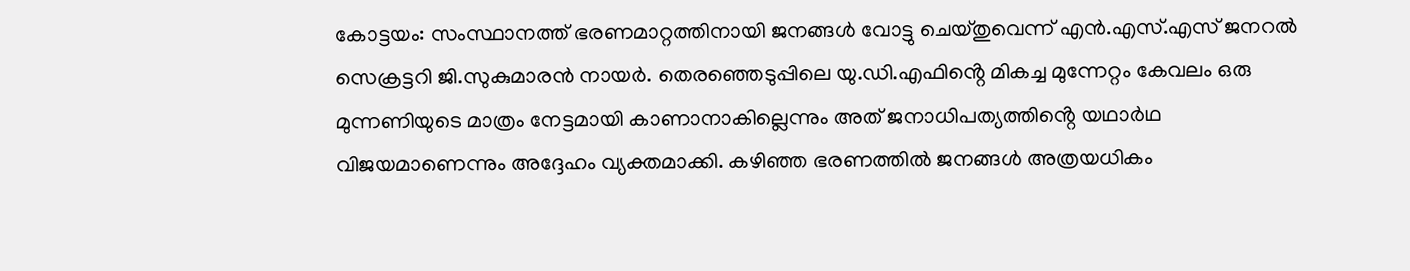കോട്ടയം: സംസ്ഥാനത്ത് ഭരണമാറ്റത്തിനായി ജനങ്ങൾ വോട്ടു ചെയ്തുവെന്ന് എൻ.എസ്.എസ് ജനറൽ സെക്രട്ടറി ജി.സുകുമാരൻ നായർ. തെരഞ്ഞെടുപ്പിലെ യു.ഡി.എഫിൻ്റെ മികച്ച മുന്നേറ്റം കേവലം ഒരു മുന്നണിയുടെ മാത്രം നേട്ടമായി കാണാനാകില്ലെന്നും അത് ജനാധിപത്യത്തിൻ്റെ യഥാർഥ വിജയമാണെന്നും അദ്ദേഹം വ്യക്തമാക്കി. കഴിഞ്ഞ ഭരണത്തിൽ ജനങ്ങൾ അത്രയധികം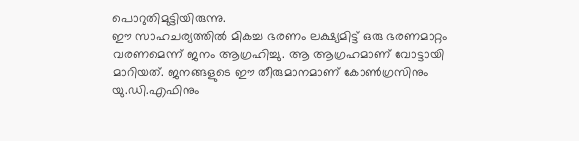പൊറുതിമുട്ടിയിരുന്നു.
ഈ സാഹചര്യത്തിൽ മികച്ച ഭരണം ലക്ഷ്യമിട്ട് ഒരു ഭരണമാറ്റം വരണമെന്ന് ജനം ആഗ്രഹിച്ചു. ആ ആഗ്രഹമാണ് വോട്ടായി മാറിയത്. ജനങ്ങളുടെ ഈ തീരുമാനമാണ് കോൺഗ്രസിനും യു.ഡി.എഫിനും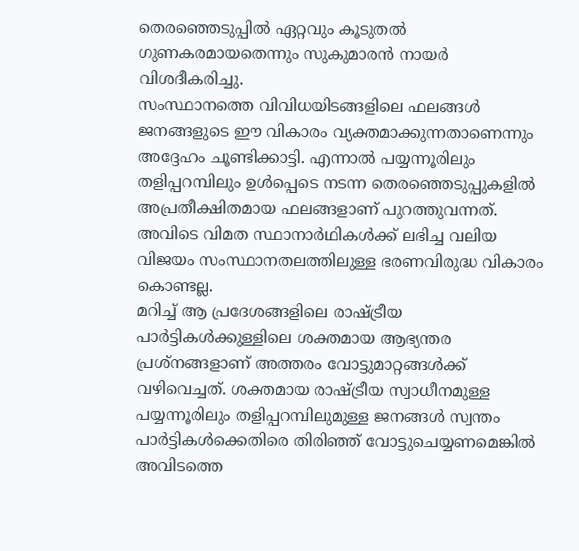തെരഞ്ഞെടുപ്പിൽ ഏറ്റവും കൂടുതൽ ഗുണകരമായതെന്നും സുകുമാരൻ നായർ വിശദീകരിച്ചു.
സംസ്ഥാനത്തെ വിവിധയിടങ്ങളിലെ ഫലങ്ങൾ ജനങ്ങളുടെ ഈ വികാരം വ്യക്തമാക്കുന്നതാണെന്നും അദ്ദേഹം ചൂണ്ടിക്കാട്ടി. എന്നാൽ പയ്യന്നൂരിലും തളിപ്പറമ്പിലും ഉൾപ്പെടെ നടന്ന തെരഞ്ഞെടുപ്പുകളിൽ അപ്രതീക്ഷിതമായ ഫലങ്ങളാണ് പുറത്തുവന്നത്. അവിടെ വിമത സ്ഥാനാർഥികൾക്ക് ലഭിച്ച വലിയ വിജയം സംസ്ഥാനതലത്തിലുള്ള ഭരണവിരുദ്ധ വികാരം കൊണ്ടല്ല.
മറിച്ച് ആ പ്രദേശങ്ങളിലെ രാഷ്ട്രീയ പാർട്ടികൾക്കുള്ളിലെ ശക്തമായ ആഭ്യന്തര പ്രശ്നങ്ങളാണ് അത്തരം വോട്ടുമാറ്റങ്ങൾക്ക് വഴിവെച്ചത്. ശക്തമായ രാഷ്ട്രീയ സ്വാധീനമുള്ള പയ്യന്നൂരിലും തളിപ്പറമ്പിലുമുള്ള ജനങ്ങൾ സ്വന്തം പാർട്ടികൾക്കെതിരെ തിരിഞ്ഞ് വോട്ടുചെയ്യണമെങ്കിൽ അവിടത്തെ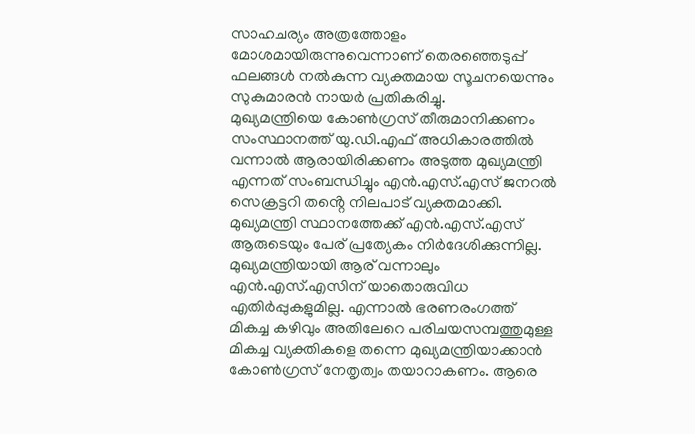സാഹചര്യം അത്രത്തോളം മോശമായിരുന്നുവെന്നാണ് തെരഞ്ഞെടുപ്പ് ഫലങ്ങൾ നൽകുന്ന വ്യക്തമായ സൂചനയെന്നും സുകുമാരൻ നായർ പ്രതികരിച്ചു.
മുഖ്യമന്ത്രിയെ കോൺഗ്രസ് തീരുമാനിക്കണം
സംസ്ഥാനത്ത് യു.ഡി.എഫ് അധികാരത്തിൽ വന്നാൽ ആരായിരിക്കണം അടുത്ത മുഖ്യമന്ത്രി എന്നത് സംബന്ധിച്ചും എൻ.എസ്.എസ് ജനറൽ സെക്രട്ടറി തൻ്റെ നിലപാട് വ്യക്തമാക്കി. മുഖ്യമന്ത്രി സ്ഥാനത്തേക്ക് എൻ.എസ്.എസ് ആരുടെയും പേര് പ്രത്യേകം നിർദേശിക്കുന്നില്ല.
മുഖ്യമന്ത്രിയായി ആര് വന്നാലും എൻ.എസ്.എസിന് യാതൊരുവിധ എതിർപ്പുകളുമില്ല. എന്നാൽ ഭരണരംഗത്ത് മികച്ച കഴിവും അതിലേറെ പരിചയസമ്പത്തുമുള്ള മികച്ച വ്യക്തികളെ തന്നെ മുഖ്യമന്ത്രിയാക്കാൻ കോൺഗ്രസ് നേതൃത്വം തയാറാകണം. ആരെ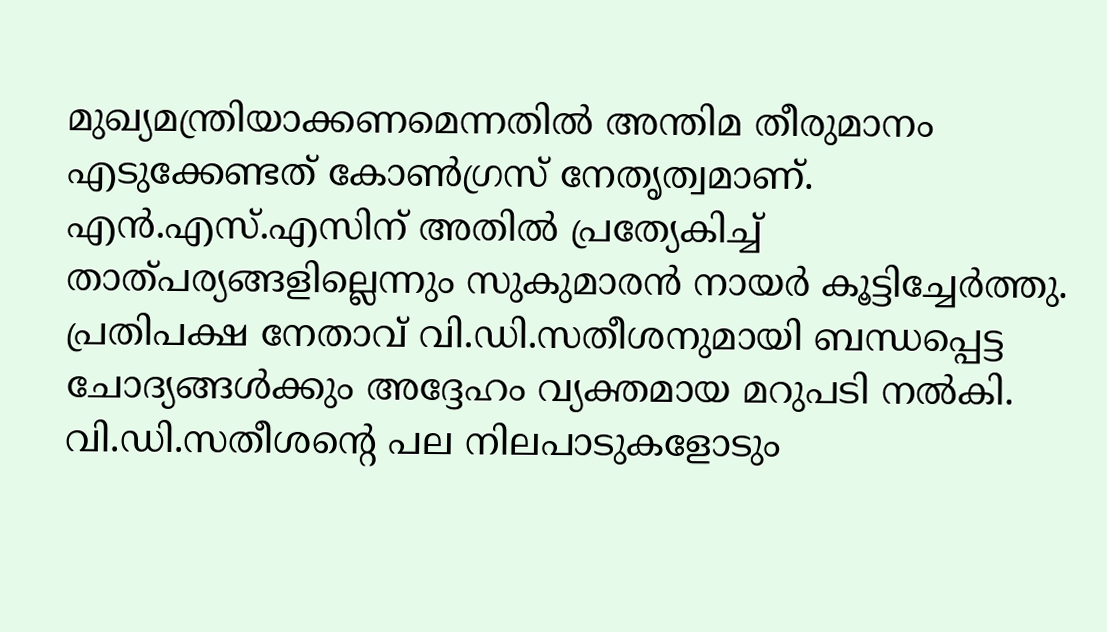മുഖ്യമന്ത്രിയാക്കണമെന്നതിൽ അന്തിമ തീരുമാനം എടുക്കേണ്ടത് കോൺഗ്രസ് നേതൃത്വമാണ്. എൻ.എസ്.എസിന് അതിൽ പ്രത്യേകിച്ച് താത്പര്യങ്ങളില്ലെന്നും സുകുമാരൻ നായർ കൂട്ടിച്ചേർത്തു.
പ്രതിപക്ഷ നേതാവ് വി.ഡി.സതീശനുമായി ബന്ധപ്പെട്ട ചോദ്യങ്ങൾക്കും അദ്ദേഹം വ്യക്തമായ മറുപടി നൽകി. വി.ഡി.സതീശൻ്റെ പല നിലപാടുകളോടും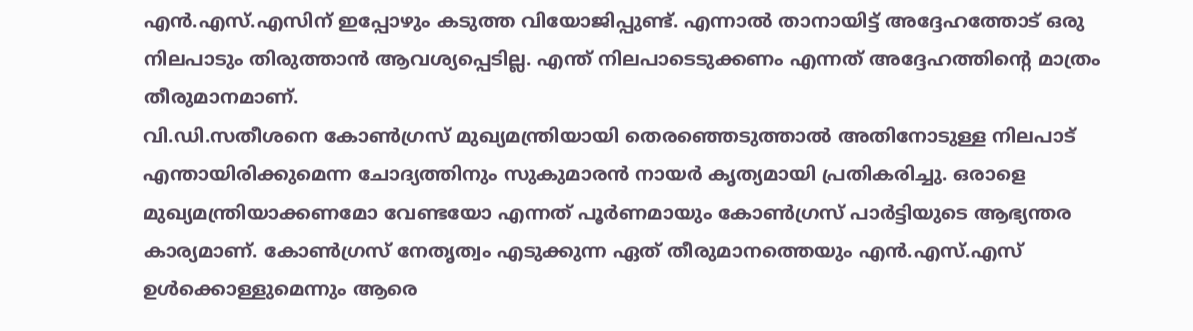എൻ.എസ്.എസിന് ഇപ്പോഴും കടുത്ത വിയോജിപ്പുണ്ട്. എന്നാൽ താനായിട്ട് അദ്ദേഹത്തോട് ഒരു നിലപാടും തിരുത്താൻ ആവശ്യപ്പെടില്ല. എന്ത് നിലപാടെടുക്കണം എന്നത് അദ്ദേഹത്തിൻ്റെ മാത്രം തീരുമാനമാണ്.
വി.ഡി.സതീശനെ കോൺഗ്രസ് മുഖ്യമന്ത്രിയായി തെരഞ്ഞെടുത്താൽ അതിനോടുള്ള നിലപാട് എന്തായിരിക്കുമെന്ന ചോദ്യത്തിനും സുകുമാരൻ നായർ കൃത്യമായി പ്രതികരിച്ചു. ഒരാളെ മുഖ്യമന്ത്രിയാക്കണമോ വേണ്ടയോ എന്നത് പൂർണമായും കോൺഗ്രസ് പാർട്ടിയുടെ ആഭ്യന്തര കാര്യമാണ്. കോൺഗ്രസ് നേതൃത്വം എടുക്കുന്ന ഏത് തീരുമാനത്തെയും എൻ.എസ്.എസ് ഉൾക്കൊള്ളുമെന്നും ആരെ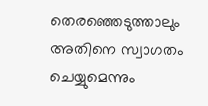തെരഞ്ഞെടുത്താലും അതിനെ സ്വാഗതം ചെയ്യുമെന്നും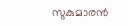സുകുമാരൻ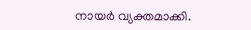നായർ വ്യക്തമാക്കി.